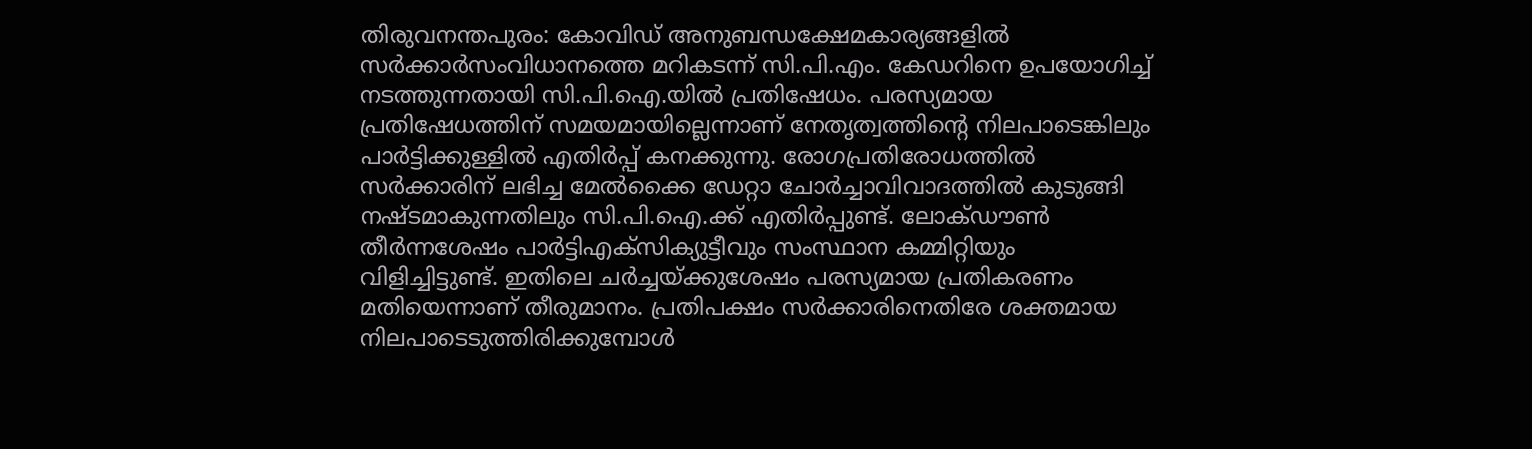തിരുവനന്തപുരം: കോവിഡ് അനുബന്ധക്ഷേമകാര്യങ്ങളിൽ സർക്കാർസംവിധാനത്തെ മറികടന്ന് സി.പി.എം. കേഡറിനെ ഉപയോഗിച്ച് നടത്തുന്നതായി സി.പി.ഐ.യിൽ പ്രതിഷേധം. പരസ്യമായ പ്രതിഷേധത്തിന് സമയമായില്ലെന്നാണ് നേതൃത്വത്തിന്റെ നിലപാടെങ്കിലും പാർട്ടിക്കുള്ളിൽ എതിർപ്പ് കനക്കുന്നു. രോഗപ്രതിരോധത്തിൽ സർക്കാരിന് ലഭിച്ച മേൽക്കൈ ഡേറ്റാ ചോർച്ചാവിവാദത്തിൽ കുടുങ്ങി നഷ്ടമാകുന്നതിലും സി.പി.ഐ.ക്ക് എതിർപ്പുണ്ട്. ലോക്ഡൗൺ തീർന്നശേഷം പാർട്ടിഎക്സിക്യുട്ടീവും സംസ്ഥാന കമ്മിറ്റിയും വിളിച്ചിട്ടുണ്ട്. ഇതിലെ ചർച്ചയ്ക്കുശേഷം പരസ്യമായ പ്രതികരണം മതിയെന്നാണ് തീരുമാനം. പ്രതിപക്ഷം സർക്കാരിനെതിരേ ശക്തമായ നിലപാടെടുത്തിരിക്കുമ്പോൾ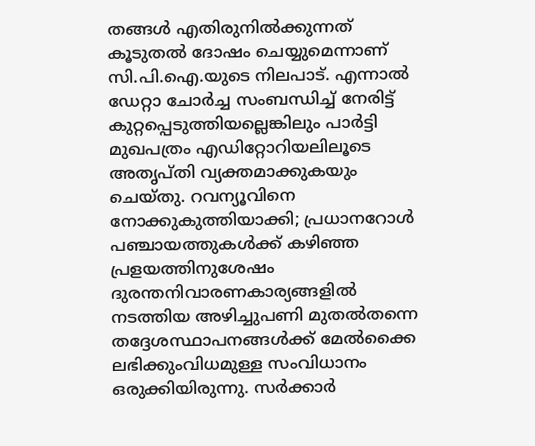തങ്ങൾ എതിരുനിൽക്കുന്നത് കൂടുതൽ ദോഷം ചെയ്യുമെന്നാണ് സി.പി.ഐ.യുടെ നിലപാട്. എന്നാൽ ഡേറ്റാ ചോർച്ച സംബന്ധിച്ച് നേരിട്ട് കുറ്റപ്പെടുത്തിയല്ലെങ്കിലും പാർട്ടി മുഖപത്രം എഡിറ്റോറിയലിലൂടെ അതൃപ്തി വ്യക്തമാക്കുകയും ചെയ്തു. റവന്യൂവിനെ നോക്കുകുത്തിയാക്കി; പ്രധാനറോൾ പഞ്ചായത്തുകൾക്ക് കഴിഞ്ഞ പ്രളയത്തിനുശേഷം ദുരന്തനിവാരണകാര്യങ്ങളിൽ നടത്തിയ അഴിച്ചുപണി മുതൽതന്നെ തദ്ദേശസ്ഥാപനങ്ങൾക്ക് മേൽക്കൈ ലഭിക്കുംവിധമുള്ള സംവിധാനം ഒരുക്കിയിരുന്നു. സർക്കാർ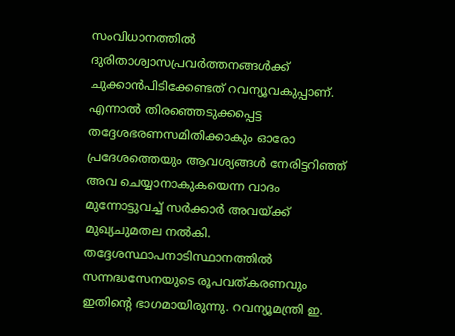സംവിധാനത്തിൽ ദുരിതാശ്വാസപ്രവർത്തനങ്ങൾക്ക് ചുക്കാൻപിടിക്കേണ്ടത് റവന്യൂവകുപ്പാണ്. എന്നാൽ തിരഞ്ഞെടുക്കപ്പെട്ട തദ്ദേശഭരണസമിതിക്കാകും ഓരോ പ്രദേശത്തെയും ആവശ്യങ്ങൾ നേരിട്ടറിഞ്ഞ് അവ ചെയ്യാനാകുകയെന്ന വാദം മുന്നോട്ടുവച്ച് സർക്കാർ അവയ്ക്ക് മുഖ്യചുമതല നൽകി. തദ്ദേശസ്ഥാപനാടിസ്ഥാനത്തിൽ സന്നദ്ധസേനയുടെ രൂപവത്കരണവും ഇതിന്റെ ഭാഗമായിരുന്നു. റവന്യൂമന്ത്രി ഇ.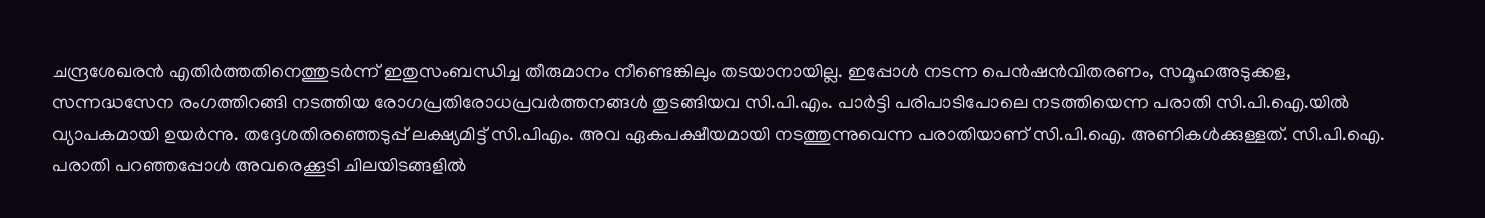ചന്ദ്രശേഖരൻ എതിർത്തതിനെത്തുടർന്ന് ഇതുസംബന്ധിച്ച തീരുമാനം നീണ്ടെങ്കിലും തടയാനായില്ല. ഇപ്പോൾ നടന്ന പെൻഷൻവിതരണം, സമൂഹഅടുക്കള, സന്നദ്ധസേന രംഗത്തിറങ്ങി നടത്തിയ രോഗപ്രതിരോധപ്രവർത്തനങ്ങൾ തുടങ്ങിയവ സി.പി.എം. പാർട്ടി പരിപാടിപോലെ നടത്തിയെന്ന പരാതി സി.പി.ഐ.യിൽ വ്യാപകമായി ഉയർന്നു. തദ്ദേശതിരഞ്ഞെടുപ്പ് ലക്ഷ്യമിട്ട് സി.പിഎം. അവ ഏകപക്ഷീയമായി നടത്തുന്നുവെന്ന പരാതിയാണ് സി.പി.ഐ. അണികൾക്കുള്ളത്. സി.പി.ഐ. പരാതി പറഞ്ഞപ്പോൾ അവരെക്കൂടി ചിലയിടങ്ങളിൽ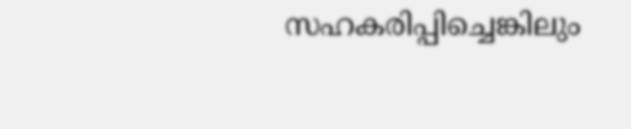സഹകരിപ്പിച്ചെങ്കിലും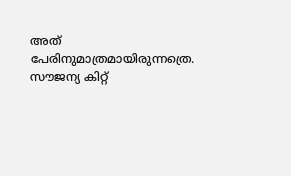അത് പേരിനുമാത്രമായിരുന്നത്രെ. സൗജന്യ കിറ്റ്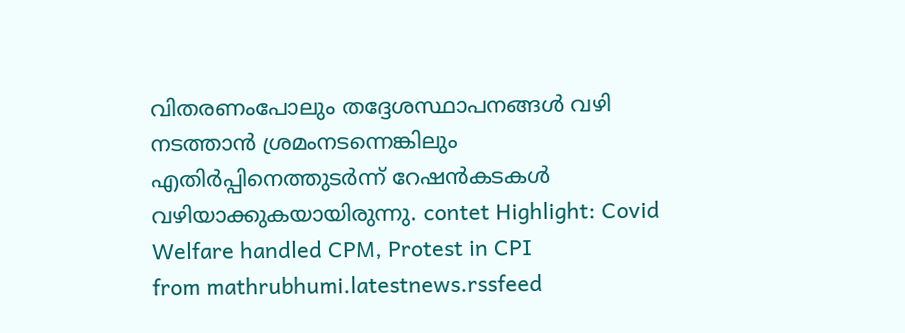വിതരണംപോലും തദ്ദേശസ്ഥാപനങ്ങൾ വഴി നടത്താൻ ശ്രമംനടന്നെങ്കിലും എതിർപ്പിനെത്തുടർന്ന് റേഷൻകടകൾ വഴിയാക്കുകയായിരുന്നു. contet Highlight: Covid Welfare handled CPM, Protest in CPI
from mathrubhumi.latestnews.rssfeed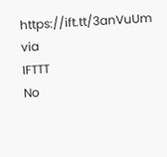https://ift.tt/3anVuUm
via
IFTTT
No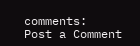comments:
Post a Comment